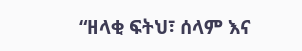“ዘላቂ ፍትህ፣ ሰላም እና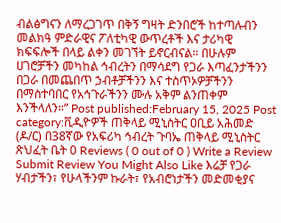ብልፅግናን ለማረጋገጥ በቅኝ ግዛት ድንበሮች ከተጣሉብን መልክዓ ምድራዊና ፖለቲካዊ ውጥረቶች እና ታሪካዊ ክፍፍሎች በላይ ልቀን መገኘት ይኖርብናል። በሁሉም ሀገሮቻችን መካከል ኅብረትን በማሳደግ የጋራ እጣፈንታችንን በጋራ በመጨበጥ ኃብቶቻችንን እና ተስጥኦዎቻችንን በማስተባበር የአኅጉራችንን ሙሉ አቅም ልንጠቀም እንችላለን።” Post published:February 15, 2025 Post category:ቪዲዮዎች ጠቅላይ ሚኒስትር ዐቢይ አሕመድ (ዶ/ር) በ38ኛው የአፍሪካ ኅብረት ጉባኤ ጠቅላይ ሚኒስትር ጽህፈት ቤት 0 Reviews ( 0 out of 0 ) Write a Review Submit Review You Might Also Like እሬቻ የጋራ ሃብታችን፣ የሁላችንም ኩራት፣ የአብሮነታችን መድመቂያና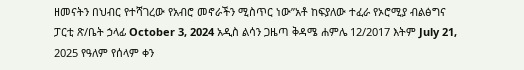ዘመናትን በህብር የተሻገረው የአብሮ መኖራችን ሚስጥር ነው”አቶ ከፍያለው ተፈራ የኦሮሚያ ብልፅግና ፓርቲ ጽ/ቤት ኃላፊ October 3, 2024 አዲስ ልሳን ጋዜጣ ቅዳሜ ሐምሌ 12/2017 እትም July 21, 2025 የዓለም የሰላም ቀን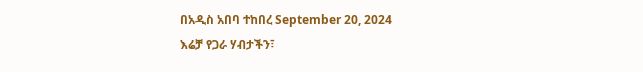በአዲስ አበባ ተከበረ September 20, 2024
እሬቻ የጋራ ሃብታችን፣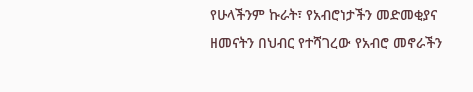የሁላችንም ኩራት፣ የአብሮነታችን መድመቂያና ዘመናትን በህብር የተሻገረው የአብሮ መኖራችን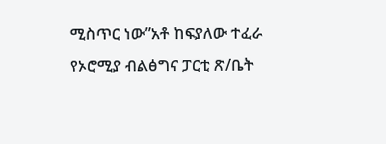ሚስጥር ነው”አቶ ከፍያለው ተፈራ የኦሮሚያ ብልፅግና ፓርቲ ጽ/ቤት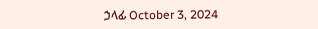ኃላፊ October 3, 2024